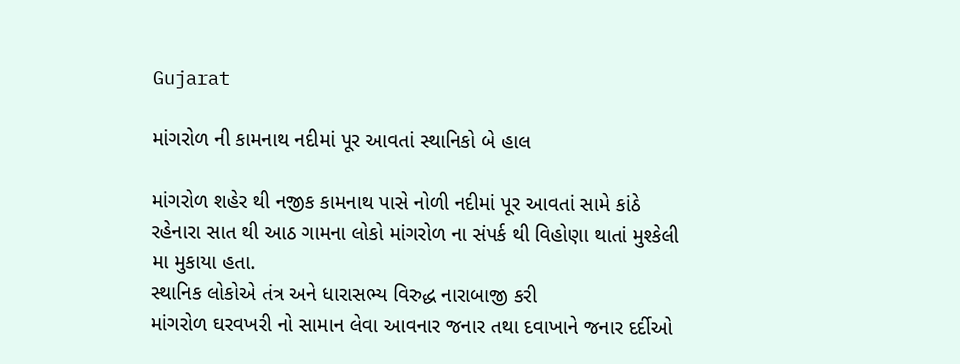Gujarat

માંગરોળ ની કામનાથ નદીમાં પૂર આવતાં સ્થાનિકો બે હાલ

માંગરોળ શહેર થી નજીક કામનાથ પાસે નોળી નદીમાં પૂર આવતાં સામે કાંઠે રહેનારા સાત થી આઠ ગામના લોકો માંગરોળ ના સંપર્ક થી વિહોણા થાતાં મુશ્કેલી મા મુકાયા હતા.
સ્થાનિક લોકોએ તંત્ર અને ધારાસભ્ય વિરુદ્ધ નારાબાજી કરી
માંગરોળ ઘરવખરી નો સામાન લેવા આવનાર જનાર તથા દવાખાને જનાર દર્દીઓ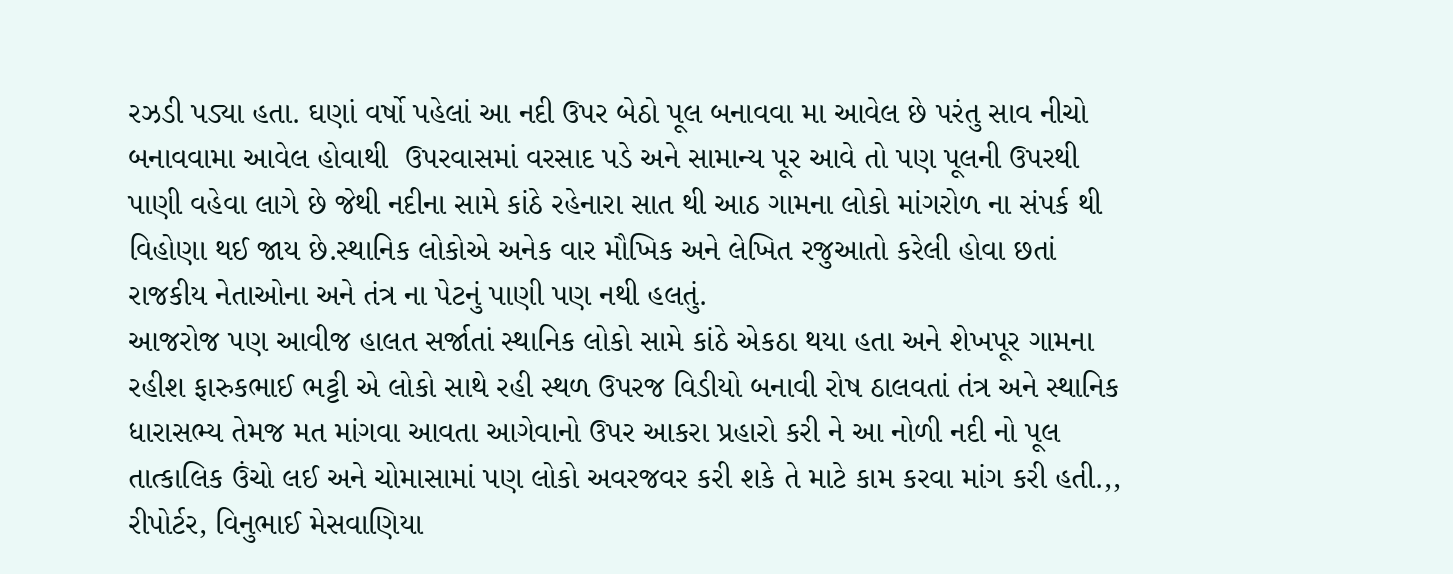રઝડી પડ્યા હતા. ઘણાં વર્ષો પહેલાં આ નદી ઉપર બેઠો પૂલ બનાવવા મા આવેલ છે પરંતુ સાવ નીચો બનાવવામા આવેલ હોવાથી  ઉપરવાસમાં વરસાદ પડે અને સામાન્ય પૂર આવે તો પણ પૂલની ઉપરથી પાણી વહેવા લાગે છે જેથી નદીના સામે કાંઠે રહેનારા સાત થી આઠ ગામના લોકો માંગરોળ ના સંપર્ક થી વિહોણા થઈ જાય છે.સ્થાનિક લોકોએ અનેક વાર મૌખિક અને લેખિત રજુઆતો કરેલી હોવા છતાં રાજકીય નેતાઓના અને તંત્ર ના પેટનું પાણી પણ નથી હલતું.
આજરોજ પણ આવીજ હાલત સર્જાતાં સ્થાનિક લોકો સામે કાંઠે એકઠા થયા હતા અને શેખપૂર ગામના રહીશ ફારુકભાઈ ભટ્ટી એ લોકો સાથે રહી સ્થળ ઉપરજ વિડીયો બનાવી રોષ ઠાલવતાં તંત્ર અને સ્થાનિક ધારાસભ્ય તેમજ મત માંગવા આવતા આગેવાનો ઉપર આકરા પ્રહારો કરી ને આ નોળી નદી નો પૂલ તાત્કાલિક ઉંચો લઈ અને ચોમાસામાં પણ લોકો અવરજવર કરી શકે તે માટે કામ કરવા માંગ કરી હતી.,,
રીપોર્ટર, વિનુભાઈ મેસવાણિયા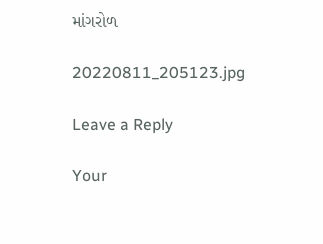માંગરોળ

20220811_205123.jpg

Leave a Reply

Your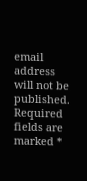email address will not be published. Required fields are marked *